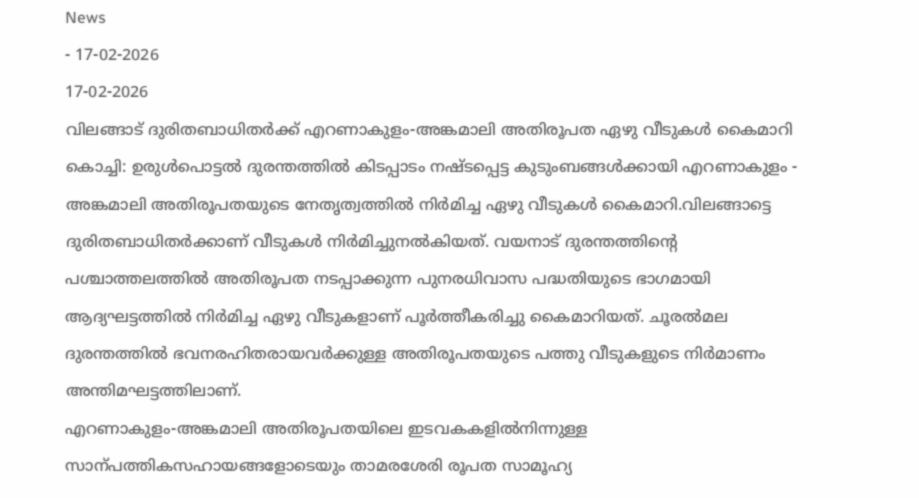News
- 17-02-2026
17-02-2026
വിലങ്ങാട് ദുരിതബാധിതർക്ക് എറണാകുളം-അങ്കമാലി അതിരൂപത ഏഴു വീടുകൾ കൈമാറി
കൊച്ചി: ഉരുൾപൊട്ടൽ ദുരന്തത്തിൽ കിടപ്പാടം നഷ്ടപ്പെട്ട കുടുംബങ്ങൾക്കായി എറണാകുളം - അങ്കമാലി അതിരൂപതയുടെ നേതൃത്വത്തിൽ നിർമിച്ച ഏഴു വീടുകൾ കൈമാറി.വിലങ്ങാട്ടെ ദുരിതബാധിതർക്കാണ് വീടുകൾ നിർമിച്ചുനൽകിയത്. വയനാട് ദുരന്തത്തിന്റെ പശ്ചാത്തലത്തിൽ അതിരൂപത നടപ്പാക്കുന്ന പുനരധിവാസ പദ്ധതിയുടെ ഭാഗമായി ആദ്യഘട്ടത്തിൽ നിർമിച്ച ഏഴു വീടുകളാണ് പൂർത്തീകരിച്ചു കൈമാറിയത്. ചൂരൽമല ദുരന്തത്തിൽ ഭവനരഹിതരായവർക്കുള്ള അതിരൂപതയുടെ പത്തു വീടുകളുടെ നിർമാണം അന്തിമഘട്ടത്തിലാണ്.
എറണാകുളം-അങ്കമാലി അതിരൂപതയിലെ ഇടവകകളിൽനിന്നുള്ള സാന്പത്തികസഹായങ്ങളോടെയും താമരശേരി രൂപത സാമൂഹ്യ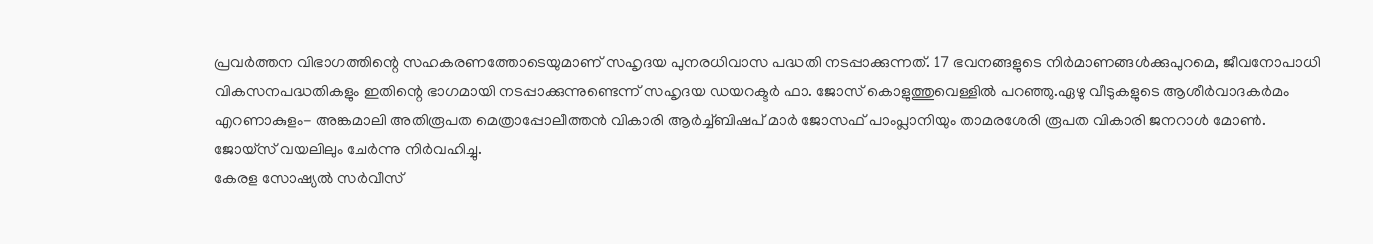പ്രവർത്തന വിഭാഗത്തിന്റെ സഹകരണത്തോടെയുമാണ് സഹൃദയ പുനരധിവാസ പദ്ധതി നടപ്പാക്കുന്നത്. 17 ഭവനങ്ങളുടെ നിർമാണങ്ങൾക്കുപുറമെ, ജീവനോപാധി വികസനപദ്ധതികളും ഇതിന്റെ ഭാഗമായി നടപ്പാക്കുന്നുണ്ടെന്ന് സഹൃദയ ഡയറക്ടർ ഫാ. ജോസ് കൊളുത്തുവെള്ളിൽ പറഞ്ഞു.ഏഴു വീടുകളുടെ ആശീർവാദകർമം എറണാകുളം- അങ്കമാലി അതിരൂപത മെത്രാപ്പോലീത്തൻ വികാരി ആർച്ച്ബിഷപ് മാർ ജോസഫ് പാംപ്ലാനിയും താമരശേരി രൂപത വികാരി ജനറാൾ മോൺ. ജോയ്സ് വയലിലും ചേർന്നു നിർവഹിച്ചു.
കേരള സോഷ്യൽ സർവീസ്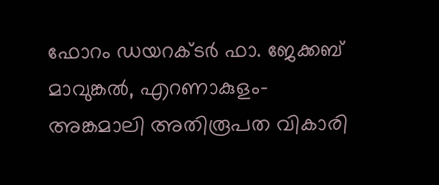ഫോറം ഡയറക്ടർ ഫാ. ജേക്കബ് മാവുങ്കൽ, എറണാകുളം-അങ്കമാലി അതിരൂപത വികാരി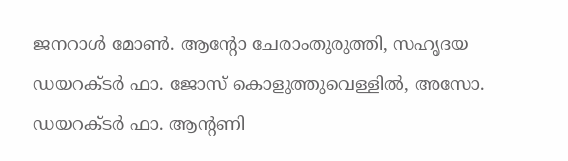ജനറാൾ മോൺ. ആന്റോ ചേരാംതുരുത്തി, സഹൃദയ ഡയറക്ടർ ഫാ. ജോസ് കൊളുത്തുവെള്ളിൽ, അസോ. ഡയറക്ടർ ഫാ. ആന്റണി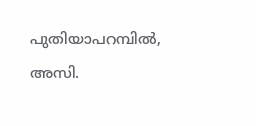പുതിയാപറമ്പിൽ, അസി.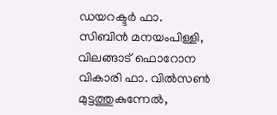ഡയറക്ടർ ഫാ. സിബിൻ മനയംപിള്ളി, വിലങ്ങാട് ഫൊറോന വികാരി ഫാ. വിൽസൺ മുട്ടത്തുകുന്നേൽ,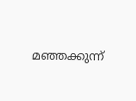മഞ്ഞക്കുന്ന്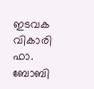ഇടവക വികാരി ഫാ. ബോബി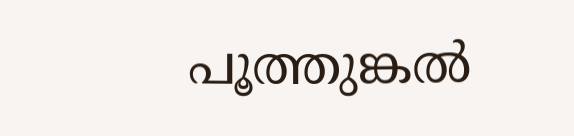പൂത്തുങ്കൽ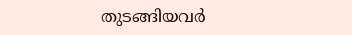തുടങ്ങിയവർ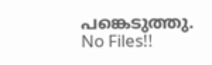പങ്കെടുത്തു.
No Files!!